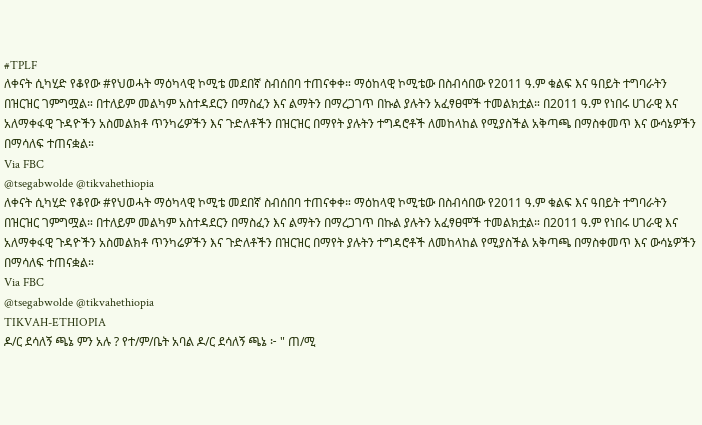#TPLF
ለቀናት ሲካሂድ የቆየው #የህወሓት ማዕካላዊ ኮሚቴ መደበኛ ስብሰበባ ተጠናቀቀ። ማዕከላዊ ኮሚቴው በስብሳበው የ2011 ዓ.ም ቁልፍ እና ዓበይት ተግባራትን በዝርዝር ገምግሟል። በተለይም መልካም አስተዳደርን በማስፈን እና ልማትን በማረጋገጥ በኩል ያሉትን አፈፃፀሞች ተመልክቷል። በ2011 ዓ.ም የነበሩ ሀገራዊ እና አለማቀፋዊ ጉዳዮችን አስመልክቶ ጥንካሬዎችን እና ጉድለቶችን በዝርዝር በማየት ያሉትን ተግዳሮቶች ለመከላከል የሚያስችል አቅጣጫ በማስቀመጥ እና ውሳኔዎችን በማሳለፍ ተጠናቋል።
Via FBC
@tsegabwolde @tikvahethiopia
ለቀናት ሲካሂድ የቆየው #የህወሓት ማዕካላዊ ኮሚቴ መደበኛ ስብሰበባ ተጠናቀቀ። ማዕከላዊ ኮሚቴው በስብሳበው የ2011 ዓ.ም ቁልፍ እና ዓበይት ተግባራትን በዝርዝር ገምግሟል። በተለይም መልካም አስተዳደርን በማስፈን እና ልማትን በማረጋገጥ በኩል ያሉትን አፈፃፀሞች ተመልክቷል። በ2011 ዓ.ም የነበሩ ሀገራዊ እና አለማቀፋዊ ጉዳዮችን አስመልክቶ ጥንካሬዎችን እና ጉድለቶችን በዝርዝር በማየት ያሉትን ተግዳሮቶች ለመከላከል የሚያስችል አቅጣጫ በማስቀመጥ እና ውሳኔዎችን በማሳለፍ ተጠናቋል።
Via FBC
@tsegabwolde @tikvahethiopia
TIKVAH-ETHIOPIA
ዶ/ር ደሳለኝ ጫኔ ምን አሉ ? የተ/ም/ቤት አባል ዶ/ር ደሳለኝ ጫኔ ፦ " ጠ/ሚ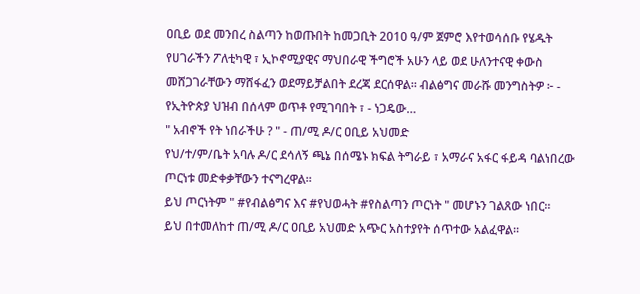ዐቢይ ወደ መንበረ ስልጣን ከወጡበት ከመጋቢት 2010 ዓ/ም ጀምሮ እየተወሳሰቡ የሄዱት የሀገራችን ፖለቲካዊ ፣ ኢኮኖሚያዊና ማህበራዊ ችግሮች አሁን ላይ ወደ ሁለንተናዊ ቀውስ መሸጋገራቸውን ማሸፋፈን ወደማይቻልበት ደረጃ ደርሰዋል። ብልፅግና መራሹ መንግስትዎ ፦ - የኢትዮጵያ ህዝብ በሰላም ወጥቶ የሚገባበት ፣ - ነጋዴው…
" አብኖች የት ነበራችሁ ? " - ጠ/ሚ ዶ/ር ዐቢይ አህመድ
የህ/ተ/ም/ቤት አባሉ ዶ/ር ደሳለኝ ጫኔ በሰሜኑ ክፍል ትግራይ ፣ አማራና አፋር ፋይዳ ባልነበረው ጦርነቱ መድቀቃቸውን ተናግረዋል።
ይህ ጦርነትም " #የብልፅግና እና #የህወሓት #የስልጣን ጦርነት " መሆኑን ገልጸው ነበር።
ይህ በተመለከተ ጠ/ሚ ዶ/ር ዐቢይ አህመድ አጭር አስተያየት ሰጥተው አልፈዋል።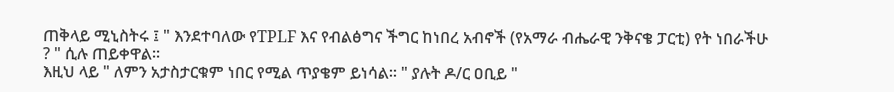ጠቅላይ ሚኒስትሩ ፤ " እንደተባለው የTPLF እና የብልፅግና ችግር ከነበረ አብኖች (የአማራ ብሔራዊ ንቅናቄ ፓርቲ) የት ነበራችሁ ? " ሲሉ ጠይቀዋል።
እዚህ ላይ " ለምን አታስታርቁም ነበር የሚል ጥያቄም ይነሳል። " ያሉት ዶ/ር ዐቢይ "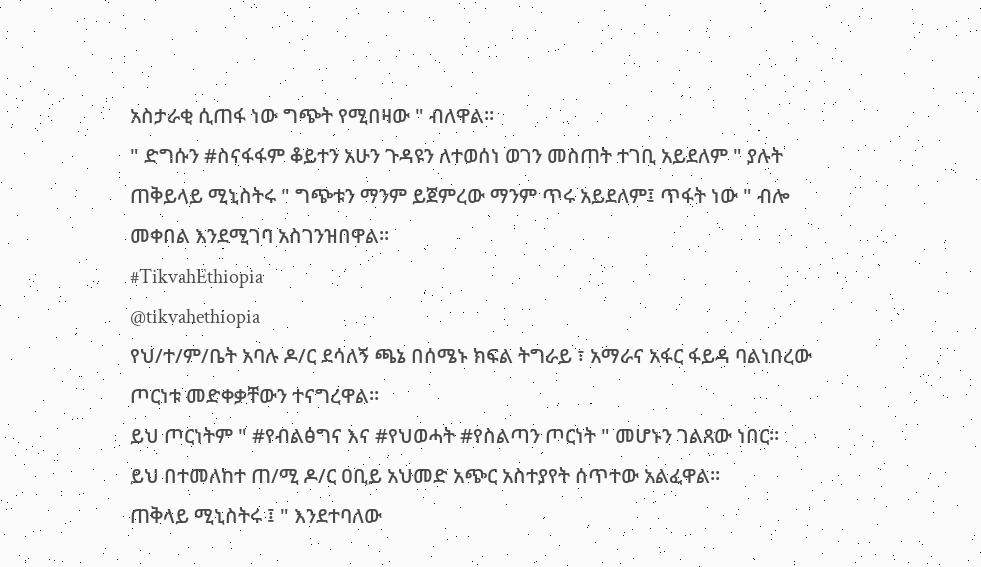አስታራቂ ሲጠፋ ነው ግጭት የሚበዛው " ብለዋል።
" ድግሱን #ስናፋፋም ቆይተን አሁን ጉዳዩን ለተወሰነ ወገን መስጠት ተገቢ አይደለም " ያሉት ጠቅይላይ ሚኒስትሩ " ግጭቱን ማንም ይጀምረው ማንም ጥሩ አይደለም፤ ጥፋት ነው " ብሎ መቀበል እንደሚገባ አስገንዝበዋል።
#TikvahEthiopia
@tikvahethiopia
የህ/ተ/ም/ቤት አባሉ ዶ/ር ደሳለኝ ጫኔ በሰሜኑ ክፍል ትግራይ ፣ አማራና አፋር ፋይዳ ባልነበረው ጦርነቱ መድቀቃቸውን ተናግረዋል።
ይህ ጦርነትም " #የብልፅግና እና #የህወሓት #የስልጣን ጦርነት " መሆኑን ገልጸው ነበር።
ይህ በተመለከተ ጠ/ሚ ዶ/ር ዐቢይ አህመድ አጭር አስተያየት ሰጥተው አልፈዋል።
ጠቅላይ ሚኒስትሩ ፤ " እንደተባለው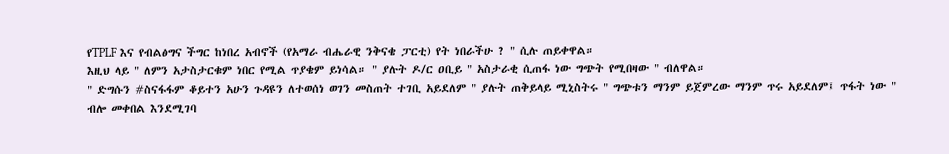የTPLF እና የብልፅግና ችግር ከነበረ አብኖች (የአማራ ብሔራዊ ንቅናቄ ፓርቲ) የት ነበራችሁ ? " ሲሉ ጠይቀዋል።
እዚህ ላይ " ለምን አታስታርቁም ነበር የሚል ጥያቄም ይነሳል። " ያሉት ዶ/ር ዐቢይ " አስታራቂ ሲጠፋ ነው ግጭት የሚበዛው " ብለዋል።
" ድግሱን #ስናፋፋም ቆይተን አሁን ጉዳዩን ለተወሰነ ወገን መስጠት ተገቢ አይደለም " ያሉት ጠቅይላይ ሚኒስትሩ " ግጭቱን ማንም ይጀምረው ማንም ጥሩ አይደለም፤ ጥፋት ነው " ብሎ መቀበል እንደሚገባ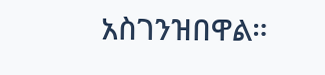አስገንዝበዋል።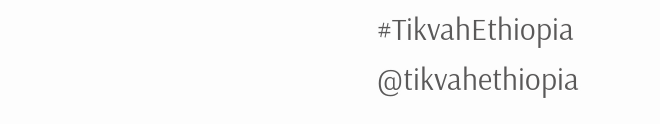#TikvahEthiopia
@tikvahethiopia